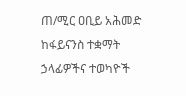ጠ/ሚር ዐቢይ አሕመድ ከፋይናንስ ተቋማት ኃላፊዎችና ተወካዮች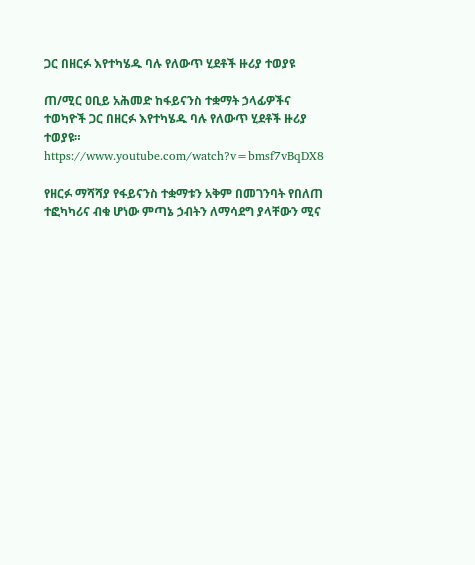ጋር በዘርፉ እየተካሄዱ ባሉ የለውጥ ሂደቶች ዙሪያ ተወያዩ

ጠ/ሚር ዐቢይ አሕመድ ከፋይናንስ ተቋማት ኃላፊዎችና ተወካዮች ጋር በዘርፉ እየተካሄዱ ባሉ የለውጥ ሂደቶች ዙሪያ ተወያዩ።
https://www.youtube.com/watch?v=bmsf7vBqDX8

የዘርፉ ማሻሻያ የፋይናንስ ተቋማቱን አቅም በመገንባት የበለጠ ተፎካካሪና ብቁ ሆነው ምጣኔ ኃብትን ለማሳደግ ያላቸውን ሚና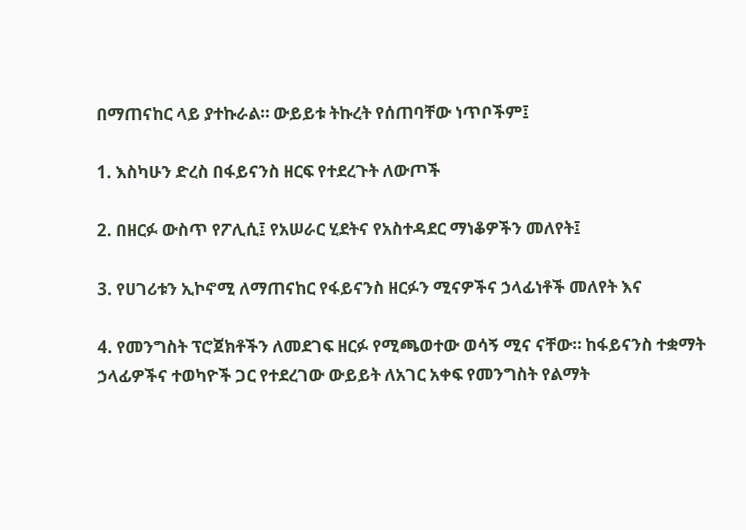በማጠናከር ላይ ያተኩራል። ውይይቱ ትኩረት የሰጠባቸው ነጥቦችም፤

1. እስካሁን ድረስ በፋይናንስ ዘርፍ የተደረጉት ለውጦች

2. በዘርፉ ውስጥ የፖሊሲ፤ የአሠራር ሂደትና የአስተዳደር ማነቆዎችን መለየት፤

3. የሀገሪቱን ኢኮኖሚ ለማጠናከር የፋይናንስ ዘርፉን ሚናዎችና ኃላፊነቶች መለየት እና

4. የመንግስት ፕሮጀክቶችን ለመደገፍ ዘርፉ የሚጫወተው ወሳኝ ሚና ናቸው። ከፋይናንስ ተቋማት ኃላፊዎችና ተወካዮች ጋር የተደረገው ውይይት ለአገር አቀፍ የመንግስት የልማት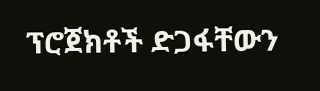ፕሮጀክቶች ድጋፋቸውን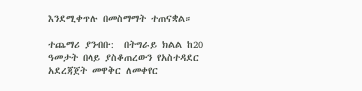እንደሚቀጥሉ በመስማማት ተጠናቋል።

ተጨማሪ ያንብቡ:  በትግራይ ክልል ከ20 ዓመታት በላይ ያስቆጠረውን የአስተዳደር አደረጃጀት መዋቅር ለመቀየር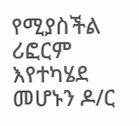የሚያስችል ሪፎርም እየተካሄደ መሆኑን ዶ/ር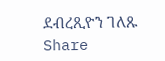ደብረጺዮን ገለጹ
Share